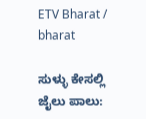ETV Bharat / bharat

ಸುಳ್ಳು ಕೇಸಲ್ಲಿ ಜೈಲು ಪಾಲು: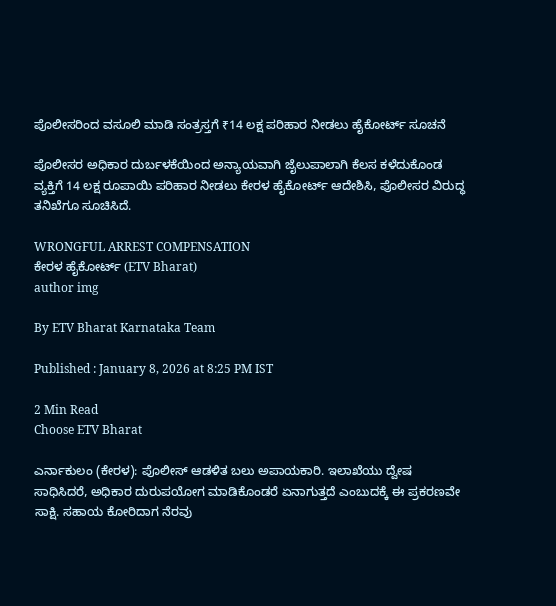ಪೊಲೀಸರಿಂದ ವಸೂಲಿ ಮಾಡಿ ಸಂತ್ರಸ್ತಗೆ ₹14 ಲಕ್ಷ ಪರಿಹಾರ ನೀಡಲು ಹೈಕೋರ್ಟ್ ಸೂಚನೆ

ಪೊಲೀಸರ ಅಧಿಕಾರ ದುರ್ಬಳಕೆಯಿಂದ ಅನ್ಯಾಯವಾಗಿ ಜೈಲುಪಾಲಾಗಿ ಕೆಲಸ ಕಳೆದುಕೊಂಡ ವ್ಯಕ್ತಿಗೆ 14 ಲಕ್ಷ ರೂಪಾಯಿ ಪರಿಹಾರ ನೀಡಲು ಕೇರಳ ಹೈಕೋರ್ಟ್ ಆದೇಶಿಸಿ, ಪೊಲೀಸರ ವಿರುದ್ಧ ತನಿಖೆಗೂ ಸೂಚಿಸಿದೆ.

WRONGFUL ARREST COMPENSATION
ಕೇರಳ ಹೈಕೋರ್ಟ್ (ETV Bharat)
author img

By ETV Bharat Karnataka Team

Published : January 8, 2026 at 8:25 PM IST

2 Min Read
Choose ETV Bharat

ಎರ್ನಾಕುಲಂ (ಕೇರಳ): ಪೊಲೀಸ್ ಆಡಳಿತ ಬಲು ಅಪಾಯಕಾರಿ. ಇಲಾಖೆಯು ದ್ವೇಷ ಸಾಧಿಸಿದರೆ, ಅಧಿಕಾರ ದುರುಪಯೋಗ ಮಾಡಿಕೊಂಡರೆ ಏನಾಗುತ್ತದೆ ಎಂಬುದಕ್ಕೆ ಈ ಪ್ರಕರಣವೇ ಸಾಕ್ಷಿ. ಸಹಾಯ ಕೋರಿದಾಗ ನೆರವು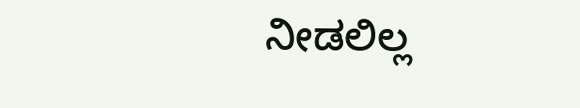ನೀಡಲಿಲ್ಲ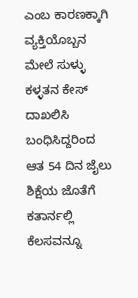ಎಂಬ ಕಾರಣಕ್ಕಾಗಿ ವ್ಯಕ್ತಿಯೊಬ್ಬನ ಮೇಲೆ ಸುಳ್ಳು ಕಳ್ಳತನ ಕೇಸ್ ದಾಖಲಿಸಿ ಬಂಧಿಸಿದ್ದರಿಂದ ಆತ 54 ದಿನ ಜೈಲು ಶಿಕ್ಷೆಯ ಜೊತೆಗೆ ಕತಾರ್ನಲ್ಲಿ ಕೆಲಸವನ್ನೂ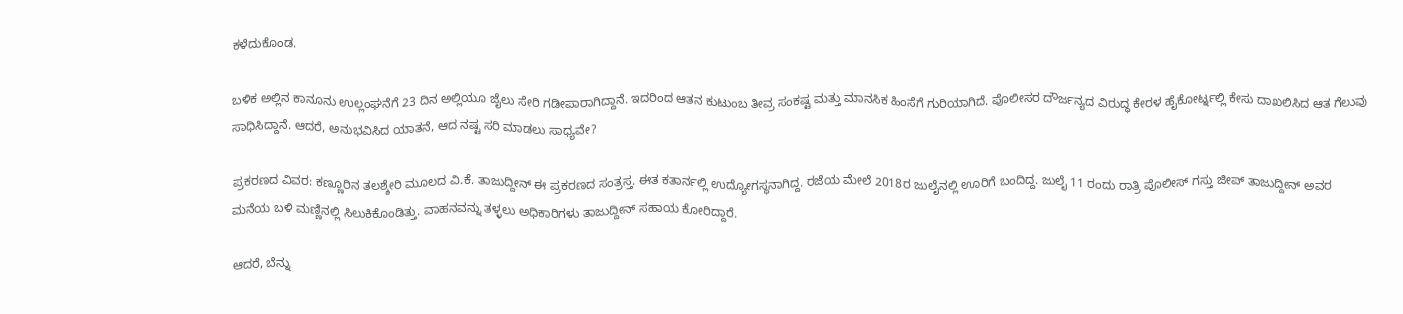ಕಳೆದುಕೊಂಡ.

ಬಳಿಕ ಅಲ್ಲಿನ ಕಾನೂನು ಉಲ್ಲಂಘನೆಗೆ 23 ದಿನ ಅಲ್ಲಿಯೂ ಜೈಲು ಸೇರಿ ಗಡೀಪಾರಾಗಿದ್ದಾನೆ. ಇದರಿಂದ ಆತನ ಕುಟುಂಬ ತೀವ್ರ ಸಂಕಷ್ಟ ಮತ್ತು ಮಾನಸಿಕ ಹಿಂಸೆಗೆ ಗುರಿಯಾಗಿದೆ. ಪೊಲೀಸರ ದೌರ್ಜನ್ಯದ ವಿರುದ್ಧ ಕೇರಳ ಹೈಕೋರ್ಟ್ನಲ್ಲಿ ಕೇಸು ದಾಖಲಿಸಿದ ಆತ ಗೆಲುವು ಸಾಧಿಸಿದ್ದಾನೆ. ಆದರೆ, ಅನುಭವಿಸಿದ ಯಾತನೆ, ಆದ ನಷ್ಟ ಸರಿ ಮಾಡಲು ಸಾಧ್ಯವೇ?

ಪ್ರಕರಣದ ವಿವರ: ಕಣ್ಣೂರಿನ ತಲಶ್ಶೇರಿ ಮೂಲದ ವಿ.ಕೆ. ತಾಜುದ್ದೀನ್ ಈ ಪ್ರಕರಣದ ಸಂತ್ರಸ್ತ. ಈತ ಕತಾರ್ನಲ್ಲಿ ಉದ್ಯೋಗಸ್ಥನಾಗಿದ್ದ. ರಜೆಯ ಮೇಲೆ 2018ರ ಜುಲೈನಲ್ಲಿ ಊರಿಗೆ ಬಂದಿದ್ದ. ಜುಲೈ 11 ರಂದು ರಾತ್ರಿ ಪೊಲೀಸ್ ಗಸ್ತು ಜೀಪ್ ತಾಜುದ್ದೀನ್ ಅವರ ಮನೆಯ ಬಳಿ ಮಣ್ಣಿನಲ್ಲಿ ಸಿಲುಕಿಕೊಂಡಿತ್ತು. ವಾಹನವನ್ನು ತಳ್ಳಲು ಅಧಿಕಾರಿಗಳು ತಾಜುದ್ದೀನ್ ಸಹಾಯ ಕೋರಿದ್ದಾರೆ.

ಆದರೆ, ಬೆನ್ನು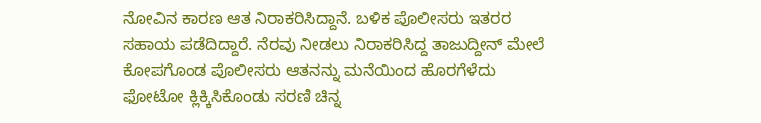ನೋವಿನ ಕಾರಣ ಆತ ನಿರಾಕರಿಸಿದ್ದಾನೆ. ಬಳಿಕ ಪೊಲೀಸರು ಇತರರ ಸಹಾಯ ಪಡೆದಿದ್ದಾರೆ. ನೆರವು ನೀಡಲು ನಿರಾಕರಿಸಿದ್ದ ತಾಜುದ್ದೀನ್ ಮೇಲೆ ಕೋಪಗೊಂಡ ಪೊಲೀಸರು ಆತನನ್ನು ಮನೆಯಿಂದ ಹೊರಗೆಳೆದು ಫೋಟೋ ಕ್ಲಿಕ್ಕಿಸಿಕೊಂಡು ಸರಣಿ ಚಿನ್ನ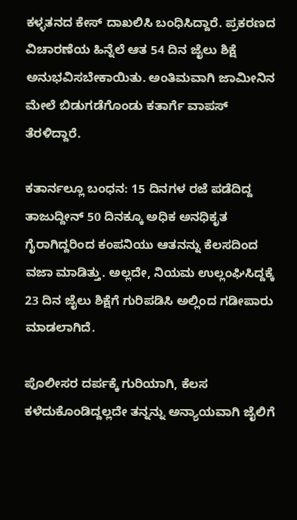ಕಳ್ಳತನದ ಕೇಸ್ ದಾಖಲಿಸಿ ಬಂಧಿಸಿದ್ದಾರೆ. ಪ್ರಕರಣದ ವಿಚಾರಣೆಯ ಹಿನ್ನೆಲೆ ಆತ 54 ದಿನ ಜೈಲು ಶಿಕ್ಷೆ ಅನುಭವಿಸಬೇಕಾಯಿತು. ಅಂತಿಮವಾಗಿ ಜಾಮೀನಿನ ಮೇಲೆ ಬಿಡುಗಡೆಗೊಂಡು ಕತಾರ್ಗೆ ವಾಪಸ್ ತೆರಳಿದ್ದಾರೆ.

ಕತಾರ್ನಲ್ಲೂ ಬಂಧನ: 15 ದಿನಗಳ ರಜೆ ಪಡೆದಿದ್ದ ತಾಜುದ್ದೀನ್ 50 ದಿನಕ್ಕೂ ಅಧಿಕ ಅನಧಿಕೃತ ಗೈರಾಗಿದ್ದರಿಂದ ಕಂಪನಿಯು ಆತನನ್ನು ಕೆಲಸದಿಂದ ವಜಾ ಮಾಡಿತ್ತು. ಅಲ್ಲದೇ, ನಿಯಮ ಉಲ್ಲಂಘಿಸಿದ್ದಕ್ಕೆ 23 ದಿನ ಜೈಲು ಶಿಕ್ಷೆಗೆ ಗುರಿಪಡಿಸಿ ಅಲ್ಲಿಂದ ಗಡೀಪಾರು ಮಾಡಲಾಗಿದೆ.

ಪೊಲೀಸರ ದರ್ಪಕ್ಕೆ ಗುರಿಯಾಗಿ, ಕೆಲಸ ಕಳೆದುಕೊಂಡಿದ್ದಲ್ಲದೇ ತನ್ನನ್ನು ಅನ್ಯಾಯವಾಗಿ ಜೈಲಿಗೆ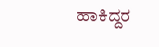ಹಾಕಿದ್ದರ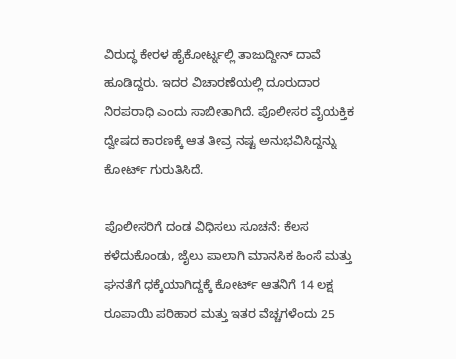ವಿರುದ್ಧ ಕೇರಳ ಹೈಕೋರ್ಟ್ನಲ್ಲಿ ತಾಜುದ್ದೀನ್ ದಾವೆ ಹೂಡಿದ್ದರು. ಇದರ ವಿಚಾರಣೆಯಲ್ಲಿ ದೂರುದಾರ ನಿರಪರಾಧಿ ಎಂದು ಸಾಬೀತಾಗಿದೆ. ಪೊಲೀಸರ ವೈಯಕ್ತಿಕ ದ್ವೇಷದ ಕಾರಣಕ್ಕೆ ಆತ ತೀವ್ರ ನಷ್ಟ ಅನುಭವಿಸಿದ್ದನ್ನು ಕೋರ್ಟ್ ಗುರುತಿಸಿದೆ.

ಪೊಲೀಸರಿಗೆ ದಂಡ ವಿಧಿಸಲು ಸೂಚನೆ: ಕೆಲಸ ಕಳೆದುಕೊಂಡು, ಜೈಲು ಪಾಲಾಗಿ ಮಾನಸಿಕ ಹಿಂಸೆ ಮತ್ತು ಘನತೆಗೆ ಧಕ್ಕೆಯಾಗಿದ್ದಕ್ಕೆ ಕೋರ್ಟ್ ಆತನಿಗೆ 14 ಲಕ್ಷ ರೂಪಾಯಿ ಪರಿಹಾರ ಮತ್ತು ಇತರ ವೆಚ್ಚಗಳೆಂದು 25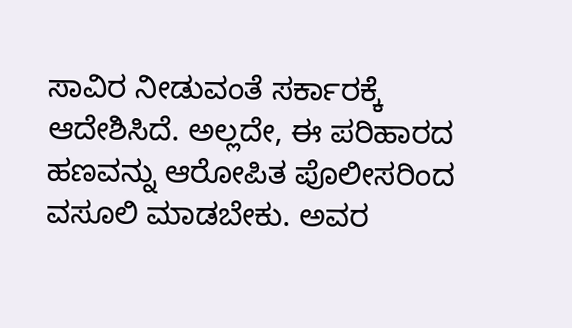ಸಾವಿರ ನೀಡುವಂತೆ ಸರ್ಕಾರಕ್ಕೆ ಆದೇಶಿಸಿದೆ. ಅಲ್ಲದೇ, ಈ ಪರಿಹಾರದ ಹಣವನ್ನು ಆರೋಪಿತ ಪೊಲೀಸರಿಂದ ವಸೂಲಿ ಮಾಡಬೇಕು. ಅವರ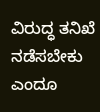ವಿರುದ್ಧ ತನಿಖೆ ನಡೆಸಬೇಕು ಎಂದೂ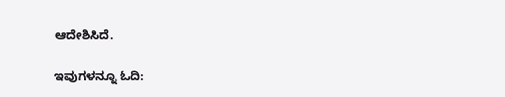ಆದೇಶಿಸಿದೆ.

ಇವುಗಳನ್ನೂ ಓದಿ: